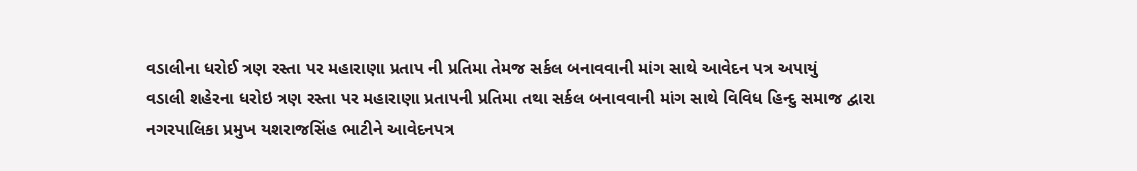વડાલીના ધરોઈ ત્રણ રસ્તા પર મહારાણા પ્રતાપ ની પ્રતિમા તેમજ સર્કલ બનાવવાની માંગ સાથે આવેદન પત્ર અપાયું
વડાલી શહેરના ધરોઇ ત્રણ રસ્તા પર મહારાણા પ્રતાપની પ્રતિમા તથા સર્કલ બનાવવાની માંગ સાથે વિવિધ હિન્દુ સમાજ દ્વારા નગરપાલિકા પ્રમુખ યશરાજસિંહ ભાટીને આવેદનપત્ર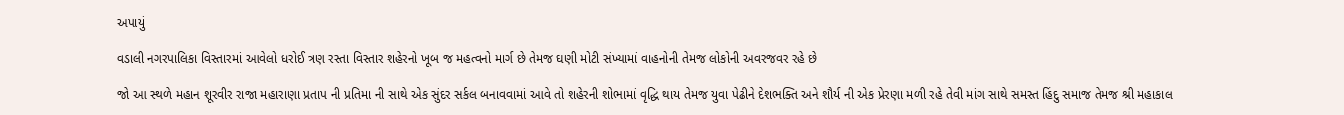અપાયું

વડાલી નગરપાલિકા વિસ્તારમાં આવેલો ધરોઈ ત્રણ રસ્તા વિસ્તાર શહેરનો ખૂબ જ મહત્વનો માર્ગ છે તેમજ ઘણી મોટી સંખ્યામાં વાહનોની તેમજ લોકોની અવરજવર રહે છે

જો આ સ્થળે મહાન શૂરવીર રાજા મહારાણા પ્રતાપ ની પ્રતિમા ની સાથે એક સુંદર સર્કલ બનાવવામાં આવે તો શહેરની શોભામાં વૃદ્ધિ થાય તેમજ યુવા પેઢીને દેશભક્તિ અને શૌર્ય ની એક પ્રેરણા મળી રહે તેવી માંગ સાથે સમસ્ત હિંદુ સમાજ તેમજ શ્રી મહાકાલ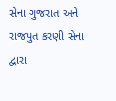સેના ગુજરાત અને રાજપુત કરણી સેના દ્વારા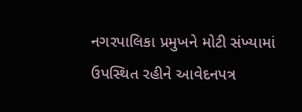નગરપાલિકા પ્રમુખને મોટી સંખ્યામાં ઉપસ્થિત રહીને આવેદનપત્ર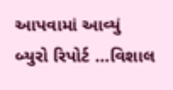આપવામાં આવ્યું
બ્યુરો રિપોર્ટ …વિશાલ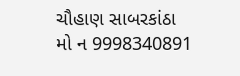ચૌહાણ સાબરકાંઠા
મો ન 9998340891